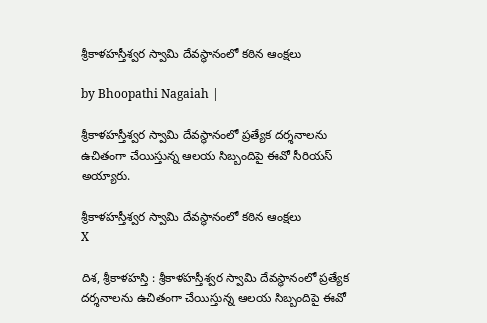శ్రీకాళహస్తీశ్వర స్వామి దేవస్థానంలో కఠిన ఆంక్షలు

by Bhoopathi Nagaiah |

శ్రీకాళహస్తీశ్వర స్వామి దేవస్థానంలో ప్రత్యేక దర్శనాలను ఉచితంగా చేయిస్తున్న ఆలయ సిబ్బందిపై ఈవో సీరియస్ అయ్యారు.

శ్రీకాళహస్తీశ్వర స్వామి దేవస్థానంలో కఠిన ఆంక్షలు
X

దిశ, శ్రీకాళహస్తి : శ్రీకాళహస్తీశ్వర స్వామి దేవస్థానంలో ప్రత్యేక దర్శనాలను ఉచితంగా చేయిస్తున్న ఆలయ సిబ్బందిపై ఈవో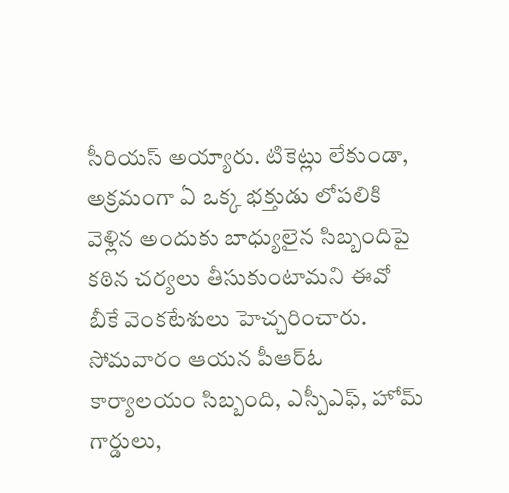సీరియస్ అయ్యారు. టికెట్లు లేకుండా, అక్రమంగా ఏ ఒక్క భక్తుడు లోపలికి వెళ్లిన అందుకు బాధ్యులైన సిబ్బందిపై కఠిన చర్యలు తీసుకుంటామని ఈవో బీకే వెంకటేశులు హెచ్చరించారు. సోమవారం ఆయన పీఆర్ఓ కార్యాలయం సిబ్బంది, ఎస్పీఎఫ్, హోమ్ గార్డులు,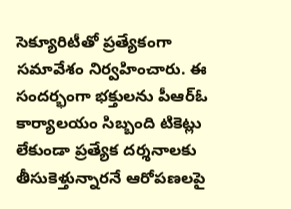సెక్యూరిటీతో ప్రత్యేకంగా సమావేశం నిర్వహించారు. ఈ సందర్భంగా భక్తులను పీఆర్ఓ కార్యాలయం సిబ్బంది టికెట్లు లేకుండా ప్రత్యేక దర్శనాలకు తీసుకెళ్తున్నారనే ఆరోపణలపై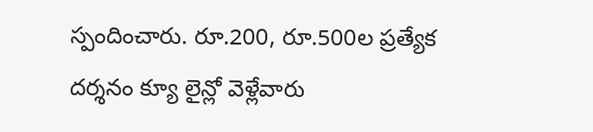స్పందించారు. రూ.200, రూ.500ల ప్రత్యేక దర్శనం క్యూ లైన్లో వెళ్లేవారు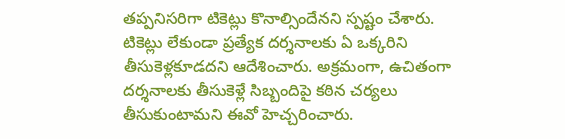తప్పనిసరిగా టికెట్లు కొనాల్సిందేనని స్పష్టం చేశారు. టికెట్లు లేకుండా ప్రత్యేక దర్శనాలకు ఏ ఒక్కరిని తీసుకెళ్లకూడదని ఆదేశించారు. అక్రమంగా, ఉచితంగా దర్శనాలకు తీసుకెళ్లే సిబ్బందిపై కఠిన చర్యలు తీసుకుంటామని ఈవో హెచ్చరించారు.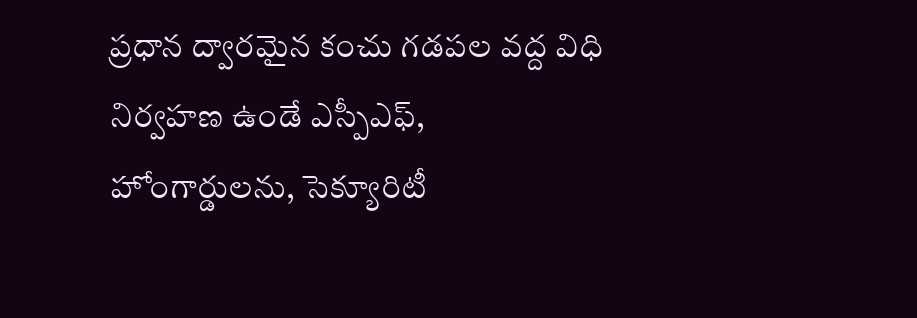ప్రధాన ద్వారమైన కంచు గడపల వద్ద విధి నిర్వహణ ఉండే ఎస్పీఎఫ్, హోంగార్డులను, సెక్యూరిటీ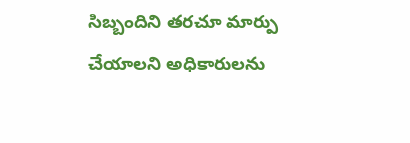సిబ్బందిని తరచూ మార్పు చేయాలని అధికారులను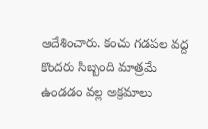ఆదేశించారు. కంచు గడపల వద్ద కొందరు సిబ్బంది మాత్రమే ఉండడం వల్ల అక్రమాలు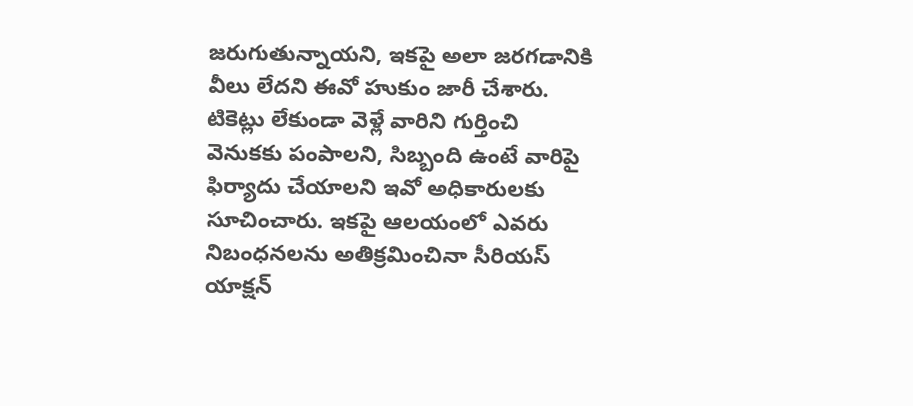జరుగుతున్నాయని, ఇకపై అలా జరగడానికి వీలు లేదని ఈవో హుకుం జారీ చేశారు. టికెట్లు లేకుండా వెళ్లే వారిని గుర్తించి వెనుకకు పంపాలని, సిబ్బంది ఉంటే వారిపై ఫిర్యాదు చేయాలని ఇవో అధికారులకు సూచించారు. ఇకపై ఆలయంలో ఎవరు నిబంధనలను అతిక్రమించినా సీరియస్ యాక్షన్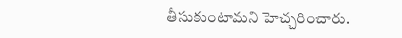తీసుకుంటామని హెచ్చరించారు.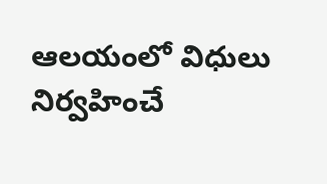ఆలయంలో విధులు నిర్వహించే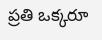ప్రతి ఒక్కరూ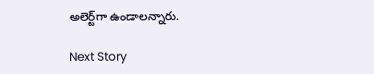అలెర్ట్‌గా ఉండాలన్నారు.

Next Story